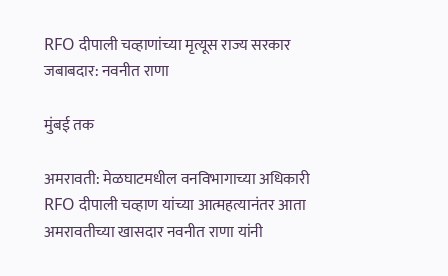RFO दीपाली चव्हाणांच्या मृत्यूस राज्य सरकार जबाबदार: नवनीत राणा

मुंबई तक

अमरावती: मेळघाटमधील वनविभागाच्या अधिकारी RFO दीपाली चव्हाण यांच्या आत्महत्यानंतर आता अमरावतीच्या खासदार नवनीत राणा यांनी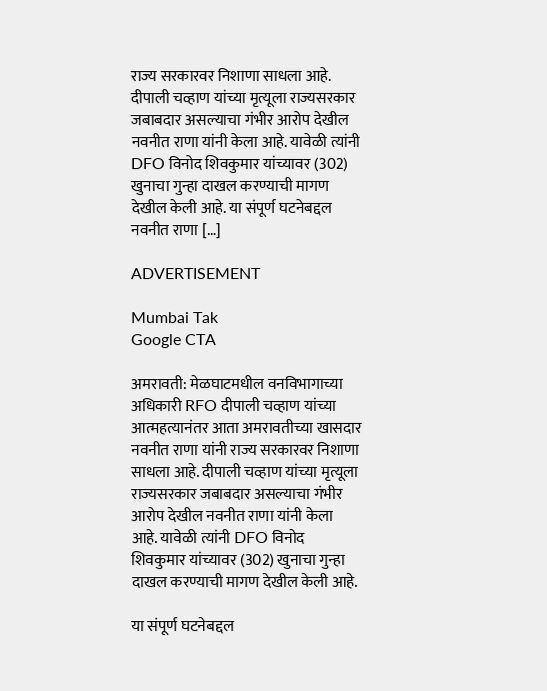राज्य सरकारवर निशाणा साधला आहे. दीपाली चव्हाण यांच्या मृत्यूला राज्यसरकार जबाबदार असल्याचा गंभीर आरोप देखील नवनीत राणा यांनी केला आहे. यावेळी त्यांनी DFO विनोद शिवकुमार यांच्यावर (302) खुनाचा गुन्हा दाखल करण्याची मागण देखील केली आहे. या संपूर्ण घटनेबद्दल नवनीत राणा […]

ADVERTISEMENT

Mumbai Tak
Google CTA

अमरावती: मेळघाटमधील वनविभागाच्या अधिकारी RFO दीपाली चव्हाण यांच्या आत्महत्यानंतर आता अमरावतीच्या खासदार नवनीत राणा यांनी राज्य सरकारवर निशाणा साधला आहे. दीपाली चव्हाण यांच्या मृत्यूला राज्यसरकार जबाबदार असल्याचा गंभीर आरोप देखील नवनीत राणा यांनी केला आहे. यावेळी त्यांनी DFO विनोद शिवकुमार यांच्यावर (302) खुनाचा गुन्हा दाखल करण्याची मागण देखील केली आहे.

या संपूर्ण घटनेबद्दल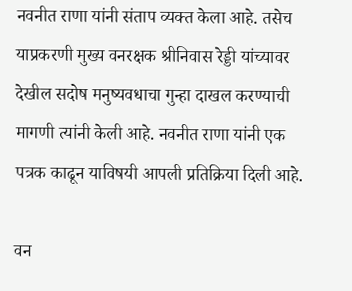नवनीत राणा यांनी संताप व्यक्त केला आहे. तसेच याप्रकरणी मुख्य वनरक्षक श्रीनिवास रेड्डी यांच्यावर देखील सदोष मनुष्यवधाचा गुन्हा दाखल करण्याची मागणी त्यांनी केली आहे. नवनीत राणा यांनी एक पत्रक काढून याविषयी आपली प्रतिक्रिया दिली आहे.

वन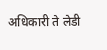अधिकारी ते लेडी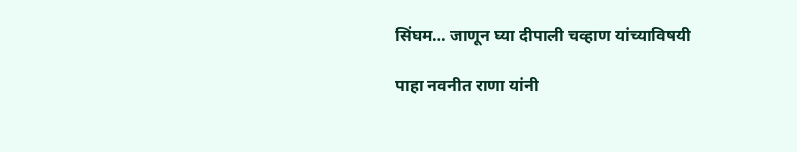सिंघम… जाणून घ्या दीपाली चव्हाण यांच्याविषयी

पाहा नवनीत राणा यांनी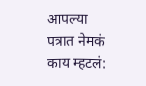आपल्या पत्रात नेमकं काय म्हटलं: